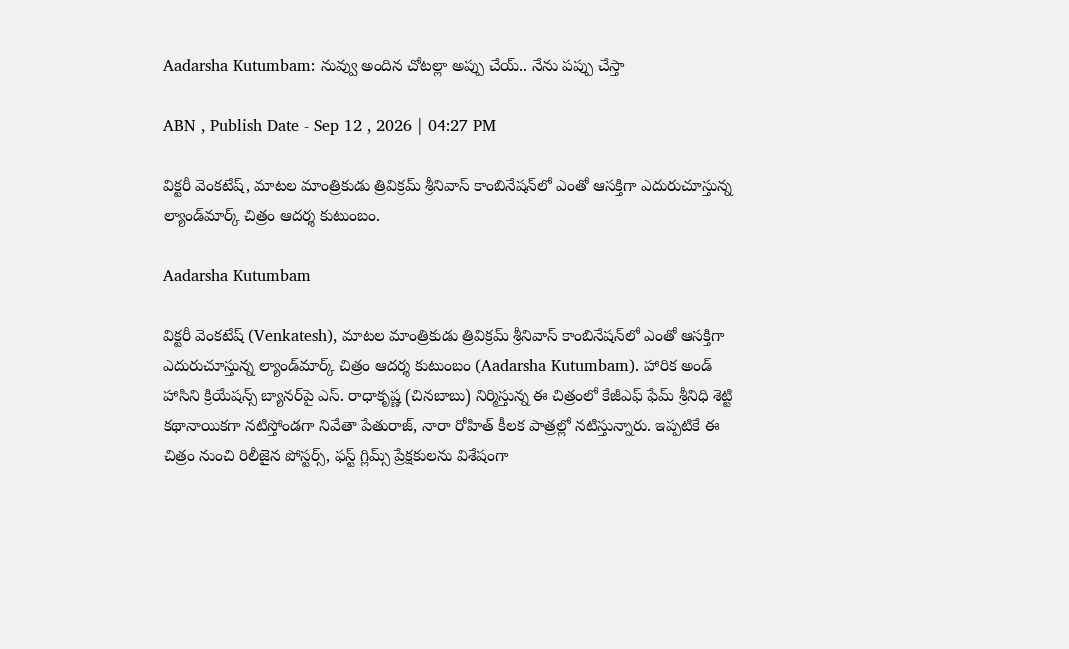Aadarsha Kutumbam: నువ్వు అందిన చోటల్లా అప్పు చేయ్.. నేను పప్పు చేస్తా

ABN , Publish Date - Sep 12 , 2026 | 04:27 PM

విక్టరీ వెంకటేష్, మాటల మాంత్రికుడు త్రివిక్రమ్ శ్రీనివాస్ కాంబినేషన్‌లో ఎంతో ఆసక్తిగా ఎదురుచూస్తున్న ల్యాండ్‌మార్క్ చిత్రం ఆదర్శ కుటుంబం.

Aadarsha Kutumbam

విక్టరీ వెంకటేష్ (Venkatesh), మాటల మాంత్రికుడు త్రివిక్రమ్ శ్రీనివాస్ కాంబినేషన్‌లో ఎంతో ఆసక్తిగా ఎదురుచూస్తున్న ల్యాండ్‌మార్క్ చిత్రం ఆదర్శ కుటుంబం (Aadarsha Kutumbam). హారిక అండ్ హాసిని క్రియేషన్స్ బ్యానర్‌పై ఎస్. రాధాకృష్ణ (చినబాబు) నిర్మిస్తున్న ఈ చిత్రంలో కేజీఎఫ్ ఫేమ్ శ్రీనిధి శెట్టి కథానాయికగా నటిస్తోండగా నివేతా పేతురాజ్, నారా రోహిత్ కీలక పాత్రల్లో నటిస్తున్నారు. ఇప్పటికే ఈ చిత్రం నుంచి రిలీజైన పోస్టర్స్, ఫస్ట్ గ్లిమ్స్ ప్రేక్షకులను విశేషంగా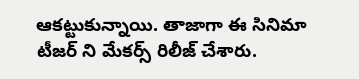ఆకట్టుకున్నాయి. తాజాగా ఈ సినిమా టీజర్ ని మేకర్స్ రిలీజ్ చేశారు.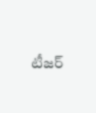టీజర్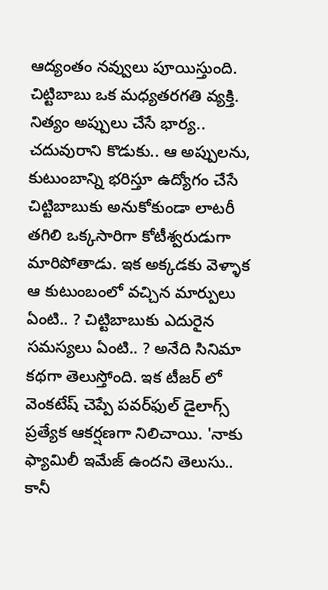ఆద్యంతం నవ్వులు పూయిస్తుంది. చిట్టిబాబు ఒక మధ్యతరగతి వ్యక్తి. నిత్యం అప్పులు చేసే భార్య.. చదువురాని కొడుకు.. ఆ అప్పులను, కుటుంబాన్ని భరిస్తూ ఉద్యోగం చేసే చిట్టిబాబుకు అనుకోకుండా లాటరీ తగిలి ఒక్కసారిగా కోటీశ్వరుడుగా మారిపోతాడు. ఇక అక్కడకు వెళ్ళాక ఆ కుటుంబంలో వచ్చిన మార్పులు ఏంటి.. ? చిట్టిబాబుకు ఎదురైన సమస్యలు ఏంటి.. ? అనేది సినిమా కథగా తెలుస్తోంది. ఇక టీజర్ లో వెంకటేష్ చెప్పే పవర్‌ఫుల్ డైలాగ్స్ ప్రత్యేక ఆకర్షణగా నిలిచాయి. 'నాకు ఫ్యామిలీ ఇమేజ్ ఉందని తెలుసు.. కానీ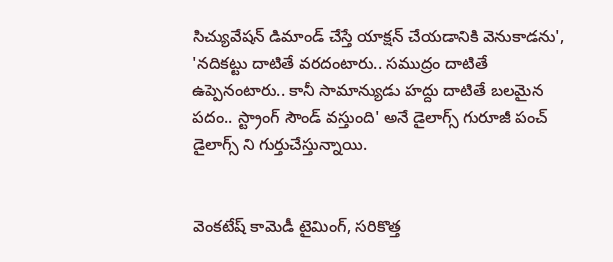సిచ్యువేషన్ డిమాండ్ చేస్తే యాక్షన్ చేయడానికి వెనుకాడను', 'నదికట్టు దాటితే వరదంటారు.. సముద్రం దాటితే ఉప్పెనంటారు.. కానీ సామాన్యుడు హద్దు దాటితే బలమైన పదం.. స్ట్రాంగ్ సౌండ్ వస్తుంది' అనే డైలాగ్స్ గురూజీ పంచ్ డైలాగ్స్ ని గుర్తుచేస్తున్నాయి.


వెంకటేష్ కామెడీ టైమింగ్, సరికొత్త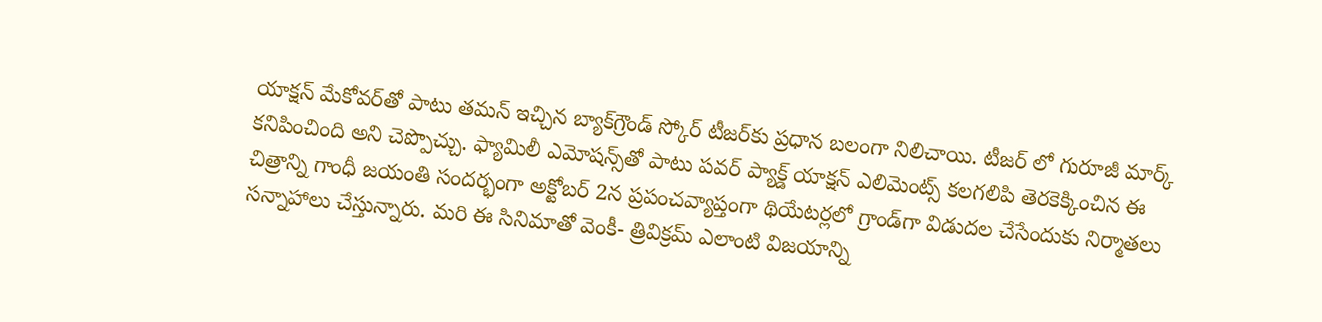యాక్షన్ మేకోవర్‌తో పాటు తమన్ ఇచ్చిన బ్యాక్‌గ్రౌండ్ స్కోర్ టీజర్‌కు ప్రధాన బలంగా నిలిచాయి. టీజర్ లో గురూజీ మార్క్ కనిపించింది అని చెప్పొచ్చు. ఫ్యామిలీ ఎమోషన్స్‌తో పాటు పవర్ ప్యాక్డ్ యాక్షన్ ఎలిమెంట్స్‌ కలగలిపి తెరకెక్కించిన ఈ చిత్రాన్ని గాంధీ జయంతి సందర్భంగా అక్టోబర్ 2న ప్రపంచవ్యాప్తంగా థియేటర్లలో గ్రాండ్‌గా విడుదల చేసేందుకు నిర్మాతలు సన్నాహాలు చేస్తున్నారు. మరి ఈ సినిమాతో వెంకీ- త్రివిక్రమ్ ఎలాంటి విజయాన్ని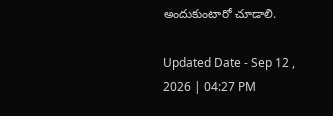అందుకుంటారో చూడాలి.

Updated Date - Sep 12 , 2026 | 04:27 PM